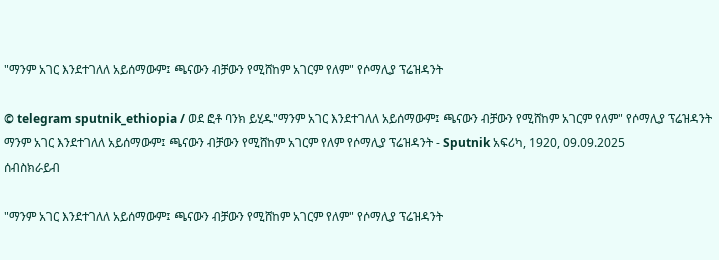"ማንም አገር እንደተገለለ አይሰማውም፤ ጫናውን ብቻውን የሚሸከም አገርም የለም" የሶማሊያ ፕሬዝዳንት

© telegram sputnik_ethiopia / ወደ ፎቶ ባንክ ይሂዱ"ማንም አገር እንደተገለለ አይሰማውም፤ ጫናውን ብቻውን የሚሸከም አገርም የለም" የሶማሊያ ፕሬዝዳንት
ማንም አገር እንደተገለለ አይሰማውም፤ ጫናውን ብቻውን የሚሸከም አገርም የለም የሶማሊያ ፕሬዝዳንት - Sputnik አፍሪካ, 1920, 09.09.2025
ሰብስክራይብ

"ማንም አገር እንደተገለለ አይሰማውም፤ ጫናውን ብቻውን የሚሸከም አገርም የለም" የሶማሊያ ፕሬዝዳንት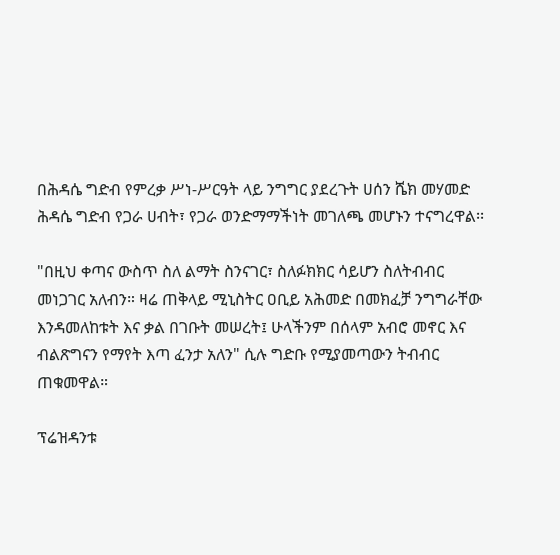በሕዳሴ ግድብ የምረቃ ሥነ-ሥርዓት ላይ ንግግር ያደረጉት ሀሰን ሼክ መሃመድ ሕዳሴ ግድብ የጋራ ሀብት፣ የጋራ ወንድማማችነት መገለጫ መሆኑን ተናግረዋል፡፡

"በዚህ ቀጣና ውስጥ ስለ ልማት ስንናገር፣ ስለፉክክር ሳይሆን ስለትብብር መነጋገር አለብን። ዛሬ ጠቅላይ ሚኒስትር ዐቢይ አሕመድ በመክፈቻ ንግግራቸው እንዳመለከቱት እና ቃል በገቡት መሠረት፤ ሁላችንም በሰላም አብሮ መኖር እና ብልጽግናን የማየት እጣ ፈንታ አለን" ሲሉ ግድቡ የሚያመጣውን ትብብር ጠቁመዋል።

ፕሬዝዳንቱ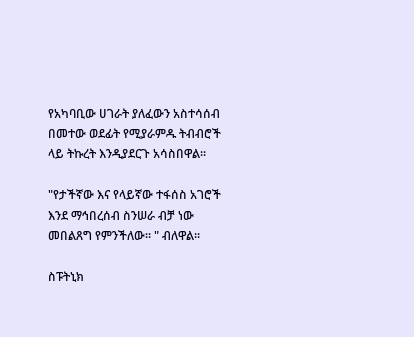የአካባቢው ሀገራት ያለፈውን አስተሳሰብ በመተው ወደፊት የሚያራምዱ ትብብሮች ላይ ትኩረት እንዲያደርጉ አሳስበዋል።

"የታችኛው እና የላይኛው ተፋሰስ አገሮች እንደ ማኅበረሰብ ስንሠራ ብቻ ነው መበልጸግ የምንችለው። " ብለዋል።

ስፑትኒክ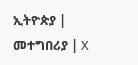ኢትዮጵያ | መተግበሪያ | X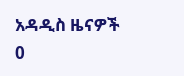አዳዲስ ዜናዎች
0